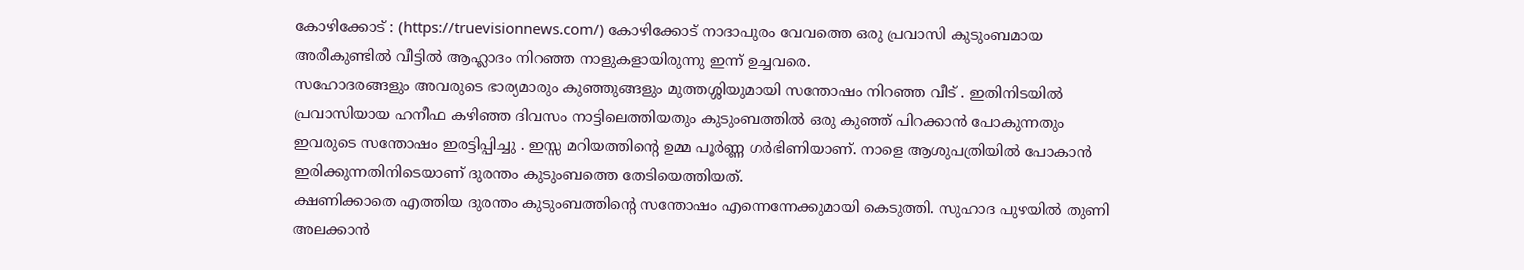കോഴിക്കോട് : (https://truevisionnews.com/) കോഴിക്കോട് നാദാപുരം വേവത്തെ ഒരു പ്രവാസി കുടുംബമായ അരീകുണ്ടിൽ വീട്ടിൽ ആഹ്ലാദം നിറഞ്ഞ നാളുകളായിരുന്നു ഇന്ന് ഉച്ചവരെ.
സഹോദരങ്ങളും അവരുടെ ഭാര്യമാരും കുഞ്ഞുങ്ങളും മുത്തശ്ശിയുമായി സന്തോഷം നിറഞ്ഞ വീട് . ഇതിനിടയിൽ പ്രവാസിയായ ഹനീഫ കഴിഞ്ഞ ദിവസം നാട്ടിലെത്തിയതും കുടുംബത്തിൽ ഒരു കുഞ്ഞ് പിറക്കാൻ പോകുന്നതും ഇവരുടെ സന്തോഷം ഇരട്ടിപ്പിച്ചു . ഇസ്സ മറിയത്തിന്റെ ഉമ്മ പൂർണ്ണ ഗർഭിണിയാണ്. നാളെ ആശുപത്രിയിൽ പോകാൻ ഇരിക്കുന്നതിനിടെയാണ് ദുരന്തം കുടുംബത്തെ തേടിയെത്തിയത്.
ക്ഷണിക്കാതെ എത്തിയ ദുരന്തം കുടുംബത്തിന്റെ സന്തോഷം എന്നെന്നേക്കുമായി കെടുത്തി. സുഹാദ പുഴയിൽ തുണി അലക്കാൻ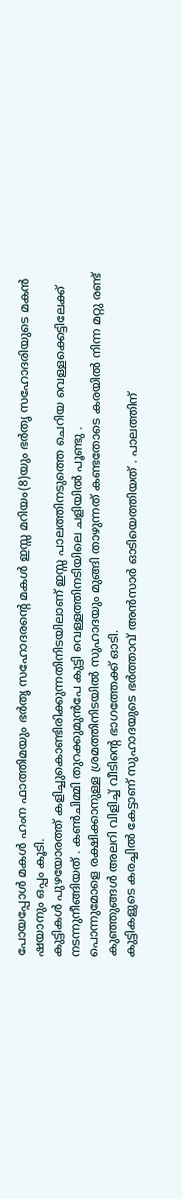പോയപ്പോൾ മകൾ ഹംന ഫാത്തിമയും ഭർതൃ സഹോദരന്റെ മകൾ ഇസ്സ മറിയം(8)യും ഭർതൃ സഹോദരിയുടെ മകൻ ഷയാനും ഒപ്പം കൂടി.
കുട്ടികൾ പുഴയോരത്ത് കളിച്ചുകൊണ്ടിരിക്കുന്നതിനിടയിലാണ് ഇസ്സ പാലത്തിനടുത്തെ ചെറിയ വെള്ളക്കെട്ടിലേക്ക് നടന്നുനീങ്ങിയത് . കൺചിമ്മി തുറക്കുമുൻപേ കുട്ടി വെള്ളത്തിനടിയിലെ ചളിയിൽ പൂണ്ടു .
പൊന്നുമോളെ രക്ഷിക്കാനുള്ള ശ്രമത്തിനിടയിൽ സുഹാദയും മുങ്ങി താഴുന്നത് കണ്ടതോടെ കരയിൽ നിന്ന മറ്റു രണ്ട് കുഞ്ഞുങ്ങൾ അലറി വിളിച്ച് വീടിന്റെ ഭാഗത്തേക്ക് ഓടി.
കുട്ടികളുടെ കരച്ചിൽ കേട്ടാണ് സുഹാദയുടെ ഭർത്താവ് അൻസാർ ഓടിയെത്തിയത് . പാലത്തിന്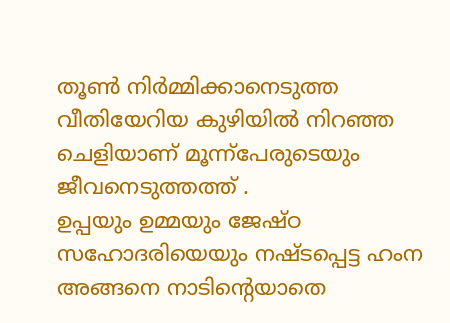തൂൺ നിർമ്മിക്കാനെടുത്ത വീതിയേറിയ കുഴിയിൽ നിറഞ്ഞ ചെളിയാണ് മൂന്ന്പേരുടെയും ജീവനെടുത്തത്ത് .
ഉപ്പയും ഉമ്മയും ജേഷ്ഠ സഹോദരിയെയും നഷ്ടപ്പെട്ട ഹംന അങ്ങനെ നാടിന്റെയാതെ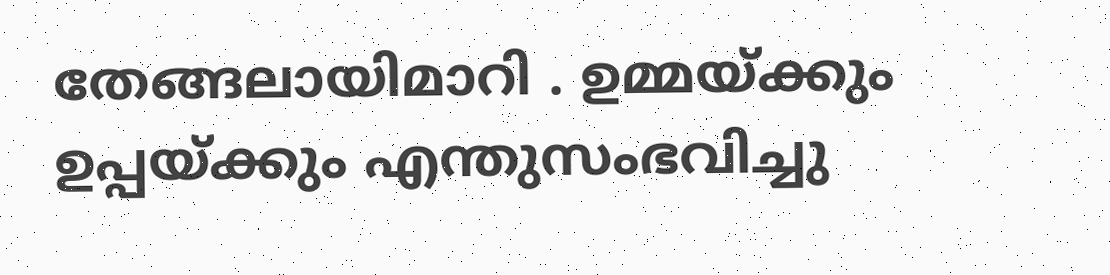തേങ്ങലായിമാറി . ഉമ്മയ്ക്കും ഉപ്പയ്ക്കും എന്തുസംഭവിച്ചു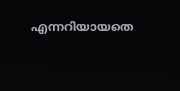എന്നറിയായതെ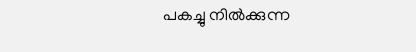പകച്ചു നിൽക്കുന്ന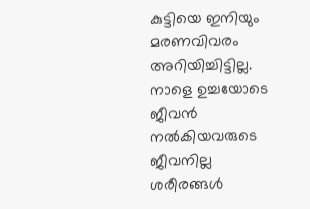കുട്ടിയെ ഇനിയും മരണവിവരം അറിയിച്ചിട്ടില്ല. നാളെ ഉച്ചയോടെ ജീവൻ നൽകിയവരുടെ ജീവനില്ല ശരീരങ്ങൾ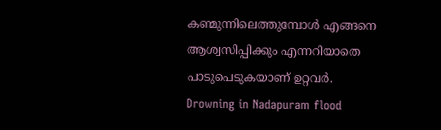കണ്മുന്നിലെത്തുമ്പോൾ എങ്ങനെ ആശ്വസിപ്പിക്കും എന്നറിയാതെ പാടുപെടുകയാണ് ഉറ്റവർ.
Drowning in Nadapuram flood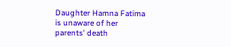Daughter Hamna Fatima is unaware of her parents' death